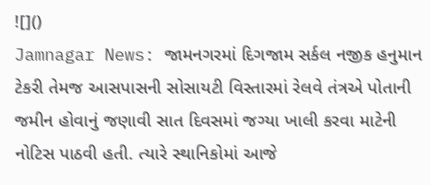![]()
Jamnagar News: જામનગરમાં દિગજામ સર્કલ નજીક હનુમાન ટેકરી તેમજ આસપાસની સોસાયટી વિસ્તારમાં રેલવે તંત્રએ પોતાની જમીન હોવાનું જણાવી સાત દિવસમાં જગ્યા ખાલી કરવા માટેની નોટિસ પાઠવી હતી. ત્યારે સ્થાનિકોમાં આજે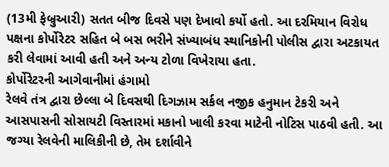(13મી ફેબ્રુઆરી) સતત બીજ દિવસે પણ દેખાવો કર્યો હતો. આ દરમિયાન વિરોધ પક્ષના કોર્પોરેટર સહિત બે બસ ભરીને સંખ્યાબંધ સ્થાનિકોની પોલીસ દ્વારા અટકાયત કરી લેવામાં આવી હતી અને અન્ય ટોળા વિખેરાયા હતા.
કોર્પોરેટરની આગેવાનીમાં હંગામો
રેલવે તંત્ર દ્વારા છેલ્લા બે દિવસથી દિગઝામ સર્કલ નજીક હનુમાન ટેકરી અને આસપાસની સોસાયટી વિસ્તારમાં મકાનો ખાલી કરવા માટેની નોટિસ પાઠવી હતી. આ જગ્યા રેલવેની માલિકીની છે, તેમ દર્શાવીને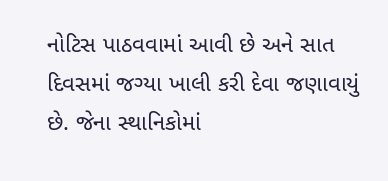નોટિસ પાઠવવામાં આવી છે અને સાત દિવસમાં જગ્યા ખાલી કરી દેવા જણાવાયું છે. જેના સ્થાનિકોમાં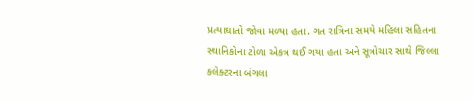પ્રત્યાઘાતો જોવા મળ્યા હતા. ગત રાત્રિના સમયે મહિલા સહિતના સ્થાનિકોના ટોળા એકત્ર થઈ ગયા હતા અને સૂત્રોચાર સાથે જિલ્લા કલેક્ટરના બંગલા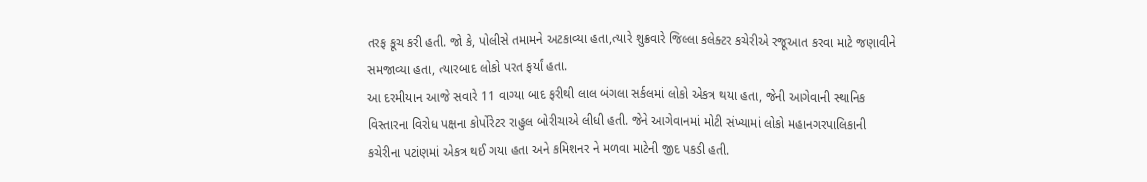તરફ કૂચ કરી હતી. જો કે, પોલીસે તમામને અટકાવ્યા હતા,ત્યારે શુક્રવારે જિલ્લા કલેક્ટર કચેરીએ રજૂઆત કરવા માટે જણાવીને સમજાવ્યા હતા, ત્યારબાદ લોકો પરત ફર્યાં હતા.
આ દરમીયાન આજે સવારે 11 વાગ્યા બાદ ફરીથી લાલ બંગલા સર્કલમાં લોકો એકત્ર થયા હતા, જેની આગેવાની સ્થાનિક વિસ્તારના વિરોધ પક્ષના કોર્પોરેટર રાહુલ બોરીચાએ લીધી હતી. જેને આગેવાનમાં મોટી સંખ્યામાં લોકો મહાનગરપાલિકાની કચેરીના પટાંણમાં એકત્ર થઈ ગયા હતા અને કમિશનર ને મળવા માટેની જીદ પકડી હતી.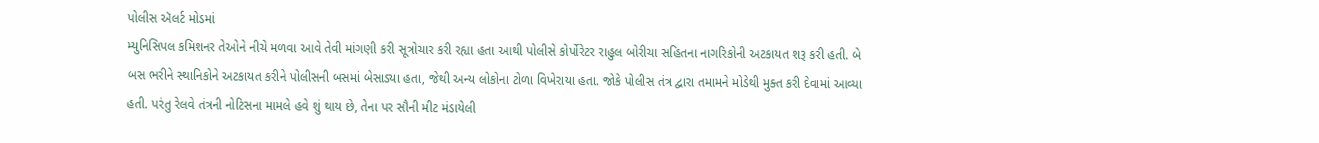પોલીસ ઍલર્ટ મોડમાં
મ્યુનિસિપલ કમિશનર તેઓને નીચે મળવા આવે તેવી માંગણી કરી સૂત્રોચાર કરી રહ્યા હતા આથી પોલીસે કોર્પોરેટર રાહુલ બોરીચા સહિતના નાગરિકોની અટકાયત શરૂ કરી હતી. બે બસ ભરીને સ્થાનિકોને અટકાયત કરીને પોલીસની બસમાં બેસાડ્યા હતા, જેથી અન્ય લોકોના ટોળા વિખેરાયા હતા. જોકે પોલીસ તંત્ર દ્વારા તમામને મોડેથી મુક્ત કરી દેવામાં આવ્યા હતી. પરંતુ રેલવે તંત્રની નોટિસના મામલે હવે શું થાય છે, તેના પર સૌની મીટ મંડાયેલી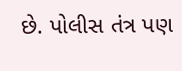છે. પોલીસ તંત્ર પણ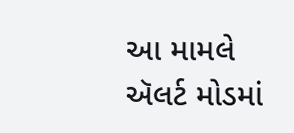આ મામલે ઍલર્ટ મોડમાં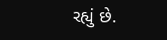રહ્યું છે.